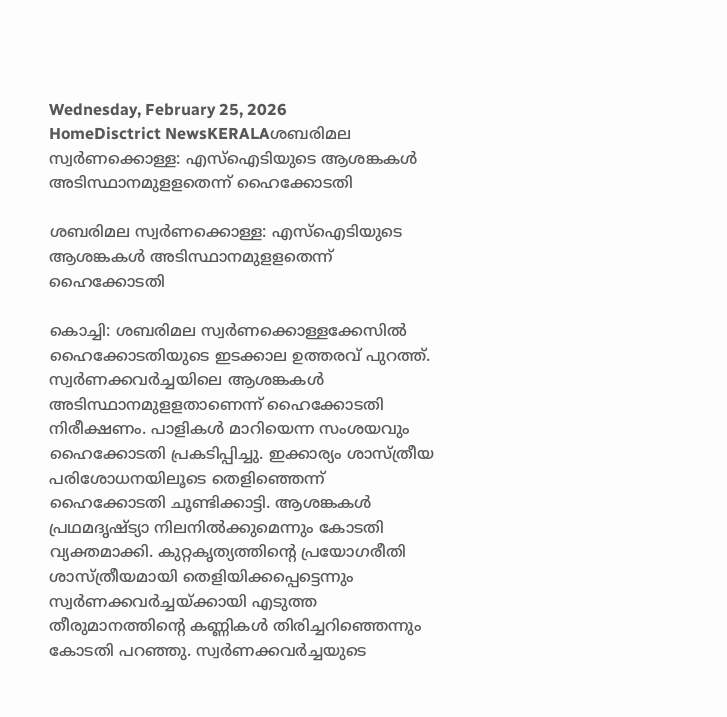Wednesday, February 25, 2026
HomeDisctrict NewsKERALAശബരിമല സ്വര്‍ണക്കൊള്ള: എസ്ഐടിയുടെ ആശങ്കകള്‍ അടിസ്ഥാനമുളളതെന്ന് ഹൈക്കോടതി

ശബരിമല സ്വര്‍ണക്കൊള്ള: എസ്ഐടിയുടെ ആശങ്കകള്‍ അടിസ്ഥാനമുളളതെന്ന് ഹൈക്കോടതി

കൊച്ചി: ശബരിമല സ്വര്‍ണക്കൊള്ളക്കേസിൽ ഹൈക്കോടതിയുടെ ഇടക്കാല ഉത്തരവ് പുറത്ത്. സ്വര്‍ണക്കവര്‍ച്ചയിലെ ആശങ്കകള്‍ അടിസ്ഥാനമുളളതാണെന്ന് ഹൈക്കോടതി നിരീക്ഷണം. പാളികൾ മാറിയെന്ന സംശയവും ഹൈക്കോടതി പ്രകടിപ്പിച്ചു. ഇക്കാര്യം ശാസ്ത്രീയ പരിശോധനയിലൂടെ തെളിഞ്ഞെന്ന് ഹൈക്കോടതി ചൂണ്ടിക്കാട്ടി. ആശങ്കകള്‍ പ്രഥമദൃഷ്ട്യാ നിലനില്‍ക്കുമെന്നും കോടതി വ്യക്തമാക്കി. കുറ്റകൃത്യത്തിന്റെ പ്രയോഗരീതി ശാസ്ത്രീയമായി തെളിയിക്കപ്പെട്ടെന്നും സ്വര്‍ണക്കവര്‍ച്ചയ്ക്കായി എടുത്ത തീരുമാനത്തിന്റെ കണ്ണികള്‍ തിരിച്ചറിഞ്ഞെന്നും കോടതി പറഞ്ഞു. സ്വര്‍ണക്കവര്‍ച്ചയുടെ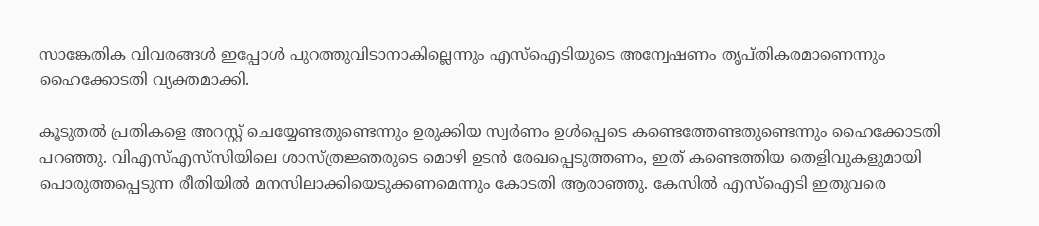സാങ്കേതിക വിവരങ്ങള്‍ ഇപ്പോള്‍ പുറത്തുവിടാനാകില്ലെന്നും എസ്ഐടിയുടെ അന്വേഷണം തൃപ്തികരമാണെന്നും ഹൈക്കോടതി വ്യക്തമാക്കി.

കൂടുതല്‍ പ്രതികളെ അറസ്റ്റ് ചെയ്യേണ്ടതുണ്ടെന്നും ഉരുക്കിയ സ്വര്‍ണം ഉള്‍പ്പെടെ കണ്ടെത്തേണ്ടതുണ്ടെന്നും ഹൈക്കോടതി പറഞ്ഞു. വിഎസ്എസ്‌സിയിലെ ശാസ്ത്രജ്ഞരുടെ മൊഴി ഉടന്‍ രേഖപ്പെടുത്തണം, ഇത് കണ്ടെത്തിയ തെളിവുകളുമായി പൊരുത്തപ്പെടുന്ന രീതിയില്‍ മനസിലാക്കിയെടുക്കണമെന്നും കോടതി ആരാഞ്ഞു. കേസില്‍ എസ്‌ഐടി ഇതുവരെ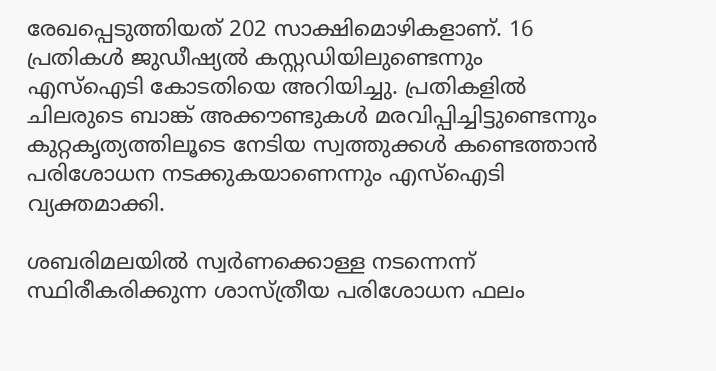രേഖപ്പെടുത്തിയത് 202 സാക്ഷിമൊഴികളാണ്. 16 പ്രതികള്‍ ജുഡീഷ്യല്‍ കസ്റ്റഡിയിലുണ്ടെന്നും എസ്‌ഐടി കോടതിയെ അറിയിച്ചു. പ്രതികളില്‍ ചിലരുടെ ബാങ്ക് അക്കൗണ്ടുകള്‍ മരവിപ്പിച്ചിട്ടുണ്ടെന്നും കുറ്റകൃത്യത്തിലൂടെ നേടിയ സ്വത്തുക്കള്‍ കണ്ടെത്താന്‍ പരിശോധന നടക്കുകയാണെന്നും എസ്‌ഐടി വ്യക്തമാക്കി.

ശബരിമലയില്‍ സ്വര്‍ണക്കൊള്ള നടന്നെന്ന് സ്ഥിരീകരിക്കുന്ന ശാസ്ത്രീയ പരിശോധന ഫലം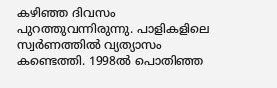കഴിഞ്ഞ ദിവസം പുറത്തുവന്നിരുന്നു. പാളികളിലെ സ്വര്‍ണത്തില്‍ വ്യത്യാസം കണ്ടെത്തി. 1998ല്‍ പൊതിഞ്ഞ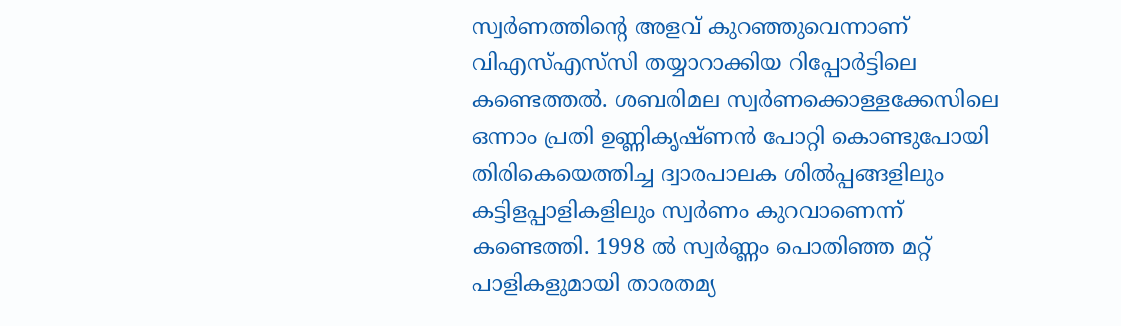സ്വര്‍ണത്തിന്റെ അളവ് കുറഞ്ഞുവെന്നാണ് വിഎസ്എസ്‌സി തയ്യാറാക്കിയ റിപ്പോര്‍ട്ടിലെ കണ്ടെത്തല്‍. ശബരിമല സ്വര്‍ണക്കൊള്ളക്കേസിലെ ഒന്നാം പ്രതി ഉണ്ണികൃഷ്ണന്‍ പോറ്റി കൊണ്ടുപോയി തിരികെയെത്തിച്ച ദ്വാരപാലക ശിൽപ്പങ്ങളിലും കട്ടിളപ്പാളികളിലും സ്വര്‍ണം കുറവാണെന്ന് കണ്ടെത്തി. 1998 ല്‍ സ്വര്‍ണ്ണം പൊതിഞ്ഞ മറ്റ് പാളികളുമായി താരതമ്യ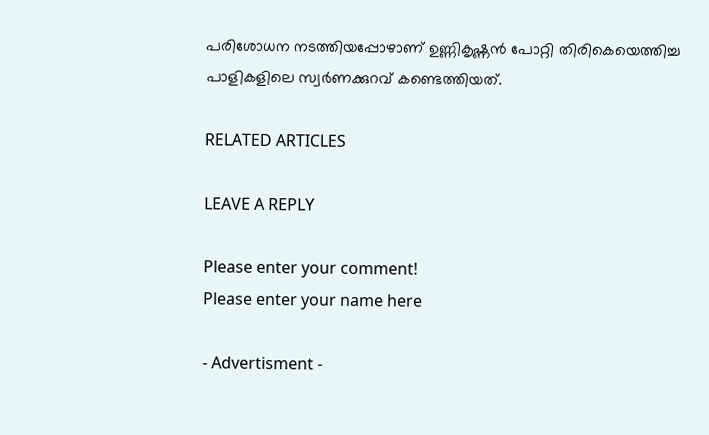പരിശോധന നടത്തിയപ്പോഴാണ് ഉണ്ണികൃഷ്ണന്‍ പോറ്റി തിരികെയെത്തിച്ച പാളികളിലെ സ്വര്‍ണക്കുറവ് കണ്ടെത്തിയത്.

RELATED ARTICLES

LEAVE A REPLY

Please enter your comment!
Please enter your name here

- Advertisment -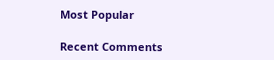Most Popular

Recent Comments